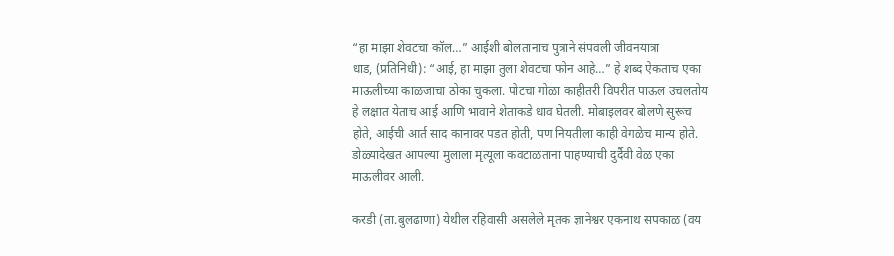“हा माझा शेवटचा कॉल…” आईशी बोलतानाच पुत्राने संपवली जीवनयात्रा
धाड, (प्रतिनिधी): “आई, हा माझा तुला शेवटचा फोन आहे…” हे शब्द ऐकताच एका माऊलीच्या काळजाचा ठोका चुकला. पोटचा गोळा काहीतरी विपरीत पाऊल उचलतोय हे लक्षात येताच आई आणि भावाने शेताकडे धाव घेतली. मोबाइलवर बोलणे सुरूच होते, आईची आर्त साद कानावर पडत होती, पण नियतीला काही वेगळेच मान्य होते. डोळ्यादेखत आपल्या मुलाला मृत्यूला कवटाळताना पाहण्याची दुर्दैवी वेळ एका माऊलीवर आली.

करडी (ता.बुलढाणा) येथील रहिवासी असलेले मृतक ज्ञानेश्वर एकनाथ सपकाळ (वय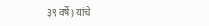३९ वर्षे) यांचे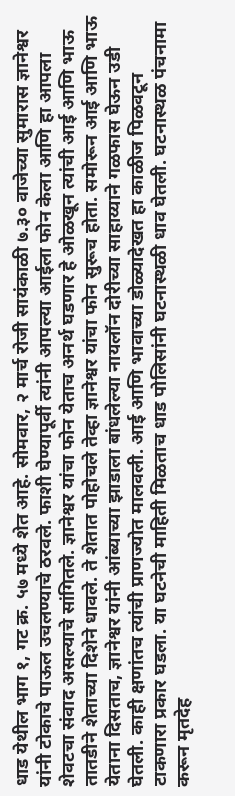धाड येथील भाग १, गट क्र. ५७ मध्ये शेत आहे. सोमवार, २ मार्च रोजी सायंकाळी ७.३० वाजेच्या सुमारास ज्ञानेश्वर यांनी टोकाचे पाऊल उचलण्याचे ठरवले. फाशी घेण्यापूर्वी त्यांनी आपल्या आईला फोन केला आणि हा आपला शेवटचा संवाद असल्याचे सांगितले. ज्ञानेश्वर यांचा फोन येताच अनर्थ घडणार हे ओळखून त्यांची आई आणि भाऊ तातडीने शेताच्या दिशेने धावले. ते शेतात पोहोचले तेव्हा ज्ञानेश्वर यांचा फोन सुरूच होता. समोरून आई आणि भाऊ येताना दिसताच, ज्ञानेश्वर यांनी आंब्याच्या झाडाला बांधलेल्या नायलॉन दोरीच्या साहाय्याने गळफास घेऊन उडी घेतली. काही क्षणांतच त्यांची प्राणज्योत मालवली. आई आणि भावाच्या डोळ्यादेखत हा काळीज पिळवटून टाकणारा प्रकार घडला. या घटनेची माहिती मिळताच धाड पोलिसांनी घटनास्थळी धाव घेतली. घटनास्थळ पंचनामा करून मृतदेह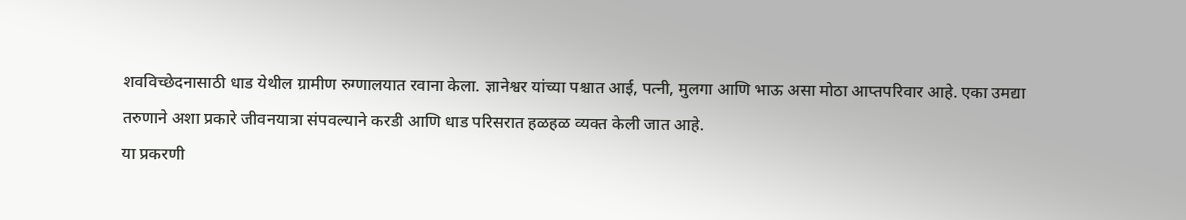शवविच्छेदनासाठी धाड येथील ग्रामीण रुग्णालयात रवाना केला. ज्ञानेश्वर यांच्या पश्चात आई, पत्नी, मुलगा आणि भाऊ असा मोठा आप्तपरिवार आहे. एका उमद्या तरुणाने अशा प्रकारे जीवनयात्रा संपवल्याने करडी आणि धाड परिसरात हळहळ व्यक्त केली जात आहे.
या प्रकरणी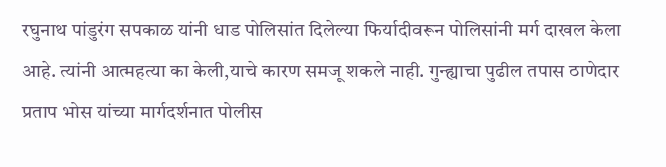रघुनाथ पांडुरंग सपकाळ यांनी धाड पोलिसांत दिलेल्या फिर्यादीवरून पोलिसांनी मर्ग दाखल केला आहे. त्यांनी आत्महत्या का केली,याचे कारण समजू शकले नाही. गुन्ह्याचा पुढील तपास ठाणेदार प्रताप भोस यांच्या मार्गदर्शनात पोलीस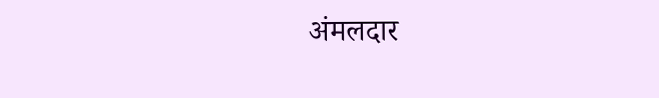अंमलदार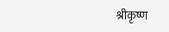श्रीकृष्ण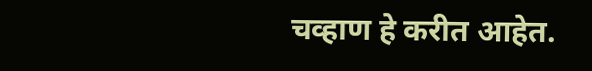चव्हाण हे करीत आहेत.